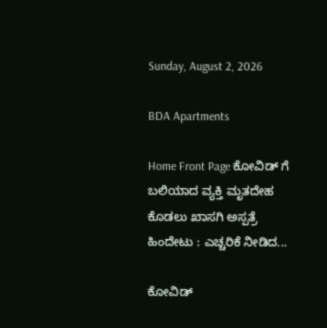Sunday, August 2, 2026

BDA Apartments

Home Front Page ಕೋವಿಡ್ ಗೆ ಬಲಿಯಾದ ವ್ಯಕ್ತಿ ಮೃತದೇಹ ಕೊಡಲು ಖಾಸಗಿ ಅಸ್ಪತ್ರೆ ಹಿಂದೇಟು : ಎಚ್ಚರಿಕೆ ನೀಡಿದ...

ಕೋವಿಡ್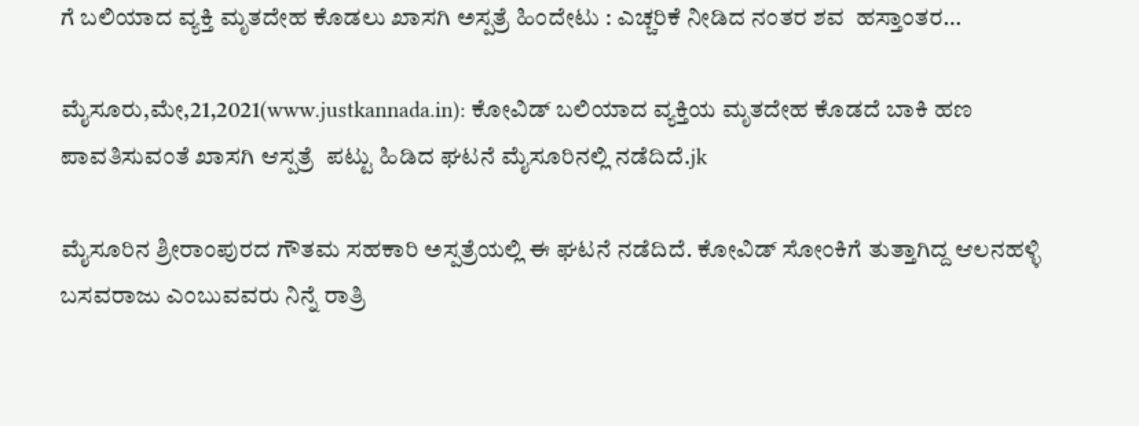ಗೆ ಬಲಿಯಾದ ವ್ಯಕ್ತಿ ಮೃತದೇಹ ಕೊಡಲು ಖಾಸಗಿ ಅಸ್ಪತ್ರೆ ಹಿಂದೇಟು : ಎಚ್ಚರಿಕೆ ನೀಡಿದ ನಂತರ ಶವ  ಹಸ್ತಾಂತರ…

ಮೈಸೂರು,ಮೇ,21,2021(www.justkannada.in): ಕೋವಿಡ್ ಬಲಿಯಾದ ವ್ಯಕ್ತಿಯ ಮೃತದೇಹ ಕೊಡದೆ ಬಾಕಿ ಹಣ ಪಾವತಿಸುವಂತೆ ಖಾಸಗಿ ಆಸ್ಪತ್ರೆ  ಪಟ್ಟು ಹಿಡಿದ ಘಟನೆ ಮೈಸೂರಿನಲ್ಲಿ ನಡೆದಿದೆ.jk

ಮೈಸೂರಿನ ಶ್ರೀರಾಂಪುರದ ಗೌತಮ ಸಹಕಾರಿ ಅಸ್ಪತ್ರೆಯಲ್ಲಿ ಈ ಘಟನೆ ನಡೆದಿದೆ. ಕೋವಿಡ್ ಸೋಂಕಿಗೆ ತುತ್ತಾಗಿದ್ದ ಆಲನಹಳ್ಳಿ ಬಸವರಾಜು ಎಂಬುವವರು ನಿನ್ನೆ ರಾತ್ರಿ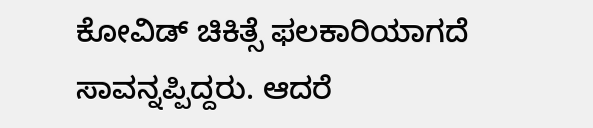ಕೋವಿಡ್ ಚಿಕಿತ್ಸೆ ಫಲಕಾರಿಯಾಗದೆ ಸಾವನ್ನಪ್ಪಿದ್ದರು. ಆದರೆ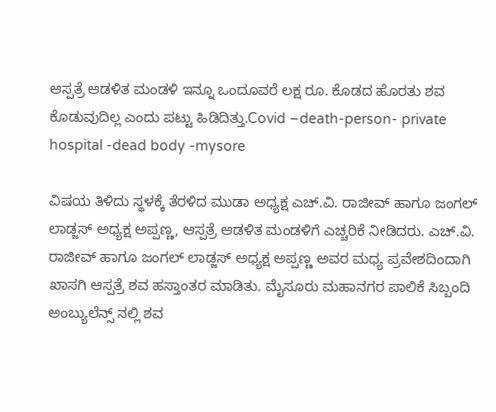ಆಸ್ಪತ್ರೆ ಆಡಳಿತ ಮಂಡಳಿ ಇನ್ನೂ ಒಂದೂವರೆ ಲಕ್ಷ ರೂ. ಕೊಡದ ಹೊರತು ಶವ‌ ಕೊಡುವುದಿಲ್ಲ ಎಂದು ಪಟ್ಟು ಹಿಡಿದಿತ್ತು.Covid –death-person- private hospital -dead body -mysore

ವಿಷಯ ತಿಳಿದು ಸ್ಥಳಕ್ಕೆ ತೆರಳಿದ ಮುಡಾ ಅಧ್ಯಕ್ಷ ಎಚ್.ವಿ. ರಾಜೀವ್ ಹಾಗೂ ಜಂಗಲ್ ಲಾಡ್ಜಸ್ ಅಧ್ಯಕ್ಷ ಅಪ್ಪಣ್ಣ, ಆಸ್ಪತ್ರೆ ಆಡಳಿತ ಮಂಡಳಿಗೆ ಎಚ್ಚರಿಕೆ ನೀಡಿದರು. ಎಚ್.ವಿ. ರಾಜೀವ್ ಹಾಗೂ ಜಂಗಲ್ ಲಾಡ್ಜಸ್ ಅಧ್ಯಕ್ಷ ಅಪ್ಪಣ್ಣ ಅವರ ಮಧ್ಯ ಪ್ರವೇಶದಿಂದಾಗಿ ಖಾಸಗಿ ಆಸ್ಪತ್ರೆ ಶವ ಹಸ್ತಾಂತರ ಮಾಡಿತು. ಮೈಸೂರು ಮಹಾನಗರ ಪಾಲಿಕೆ ಸಿಬ್ಬಂದಿ ಅಂಬ್ಯುಲೆನ್ಸ್ ನಲ್ಲಿ ಶವ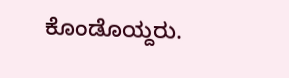ಕೊಂಡೊಯ್ದರು.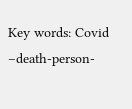Key words: Covid –death-person-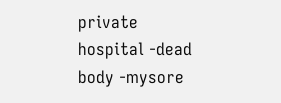private hospital -dead body -mysore